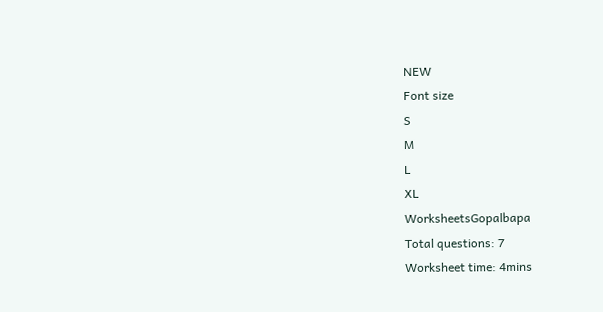NEW
Font size
S
M
L
XL
WorksheetsGopalbapa
Total questions: 7
Worksheet time: 4mins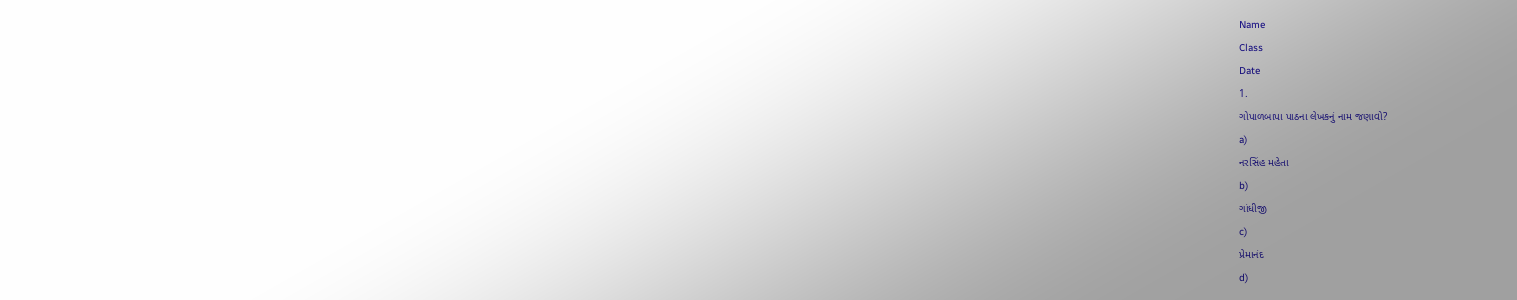Name
Class
Date
1.
ગોપાળબાપા પાઠના લેખકનું નામ જણાવો?
a)
નરસિંહ મહેતા
b)
ગાંધીજી
c)
પ્રેમાનંદ
d)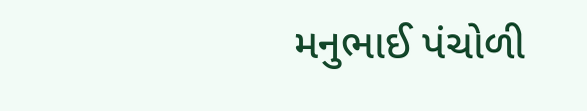મનુભાઈ પંચોળી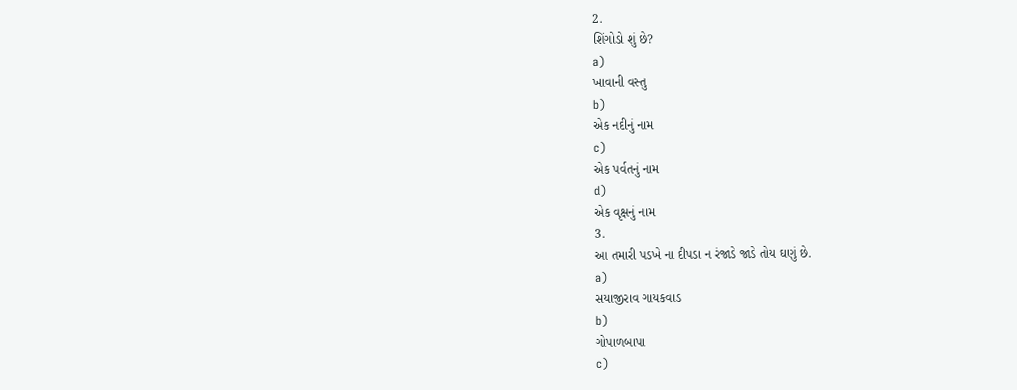2.
શિંગોડો શું છે?
a)
ખાવાની વસ્તુ
b)
એક નદીનું નામ
c)
એક પર્વતનું નામ
d)
એક વૃક્ષનું નામ
3.
આ તમારી પડખે ના દીપડા ન રંજાડે જાડે તોય ઘણું છે.
a)
સયાજીરાવ ગાયકવાડ
b)
ગોપાળબાપા
c)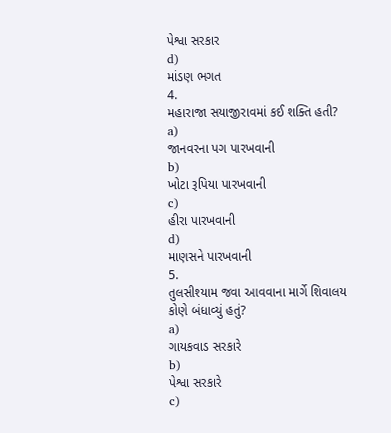પેશ્વા સરકાર
d)
માંડણ ભગત
4.
મહારાજા સયાજીરાવમાં કઈ શક્તિ હતી?
a)
જાનવરના પગ પારખવાની
b)
ખોટા રૂપિયા પારખવાની
c)
હીરા પારખવાની
d)
માણસને પારખવાની
5.
તુલસીશ્યામ જવા આવવાના માર્ગે શિવાલય કોણે બંધાવ્યું હતું?
a)
ગાયકવાડ સરકારે
b)
પેશ્વા સરકારે
c)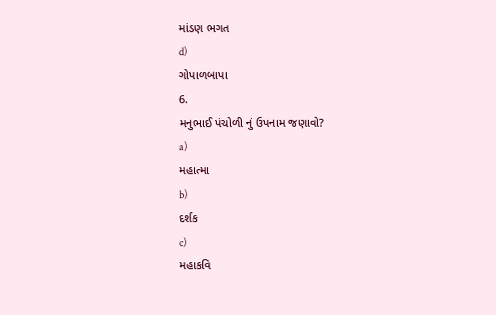માંડણ ભગત
d)
ગોપાળબાપા
6.
મનુભાઈ પંચોળી નું ઉપનામ જણાવો?
a)
મહાત્મા
b)
દર્શક
c)
મહાકવિ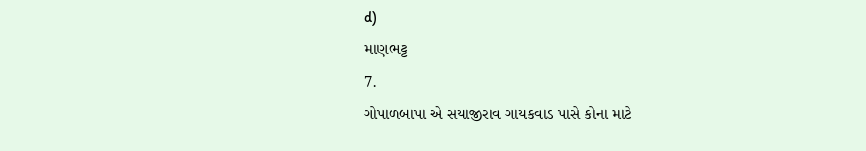d)
માણભટ્ટ
7.
ગોપાળબાપા એ સયાજીરાવ ગાયકવાડ પાસે કોના માટે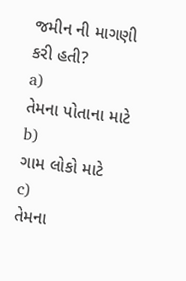જમીન ની માગણી કરી હતી?
a)
તેમના પોતાના માટે
b)
ગામ લોકો માટે
c)
તેમના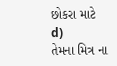છોકરા માટે
d)
તેમના મિત્ર ના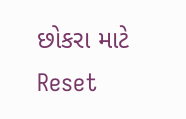છોકરા માટે
Reset